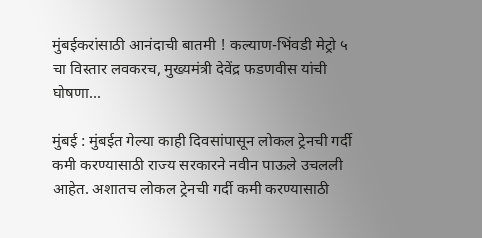मुंबईकरांसाठी आनंदाची बातमी ! कल्याण-भिंवडी मेट्रो ५ चा विस्तार लवकरच, मुख्यमंत्री देवेंद्र फडणवीस यांची घोषणा...

मुंबई : मुंबईत गेल्या काही दिवसांपासून लोकल ट्रेनची गर्दी कमी करण्यासाठी राज्य सरकारने नवीन पाऊले उचलली आहेत. अशातच लोकल ट्रेनची गर्दी कमी करण्यासाठी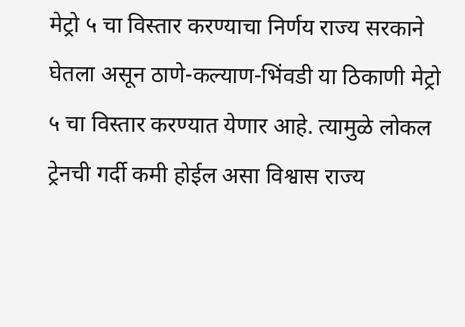मेट्रो ५ चा विस्तार करण्याचा निर्णय राज्य सरकाने घेतला असून ठाणे-कल्याण-भिंवडी या ठिकाणी मेट्रो ५ चा विस्तार करण्यात येणार आहे. त्यामुळे लोकल ट्रेनची गर्दी कमी होईल असा विश्वास राज्य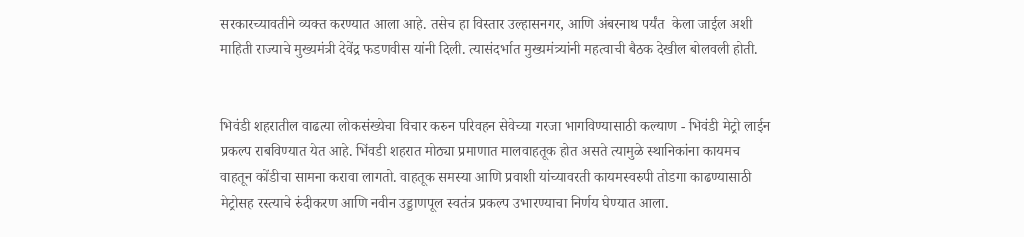सरकारच्यावतीने व्यक्त करण्यात आला आहे. तसेच हा विस्तार उल्हासनगर, आणि अंबरनाथ पर्यंत  केला जाईल अशी माहिती राज्याचे मुख्यमंत्री देवेंद्र फडणवीस यांनी दिली. त्यासंदर्भात मुख्यमंत्र्यांनी महत्वाची बैठक देखील बोलवली होती.


भिवंडी शहरातील वाढत्या लोकसंख्येचा विचार करुन परिवहन सेवेच्या गरजा भागविण्यासाठी कल्याण - भिवंडी मेट्रो लाईन प्रकल्प राबविण्यात येत आहे. भिंवडी शहरात मोठ्या प्रमाणात मालवाहतूक होत असते त्यामुळे स्थानिकांना कायमच वाहतून कोंडीचा सामना करावा लागतो. वाहतूक समस्या आणि प्रवाशी यांच्यावरती कायमस्वरुपी तोडगा काढण्यासाठी मेट्रोसह रस्त्याचे रुंदीकरण आणि नवीन उड्डाणपूल स्वतंत्र प्रकल्प उभारण्याचा निर्णय घेण्यात आला.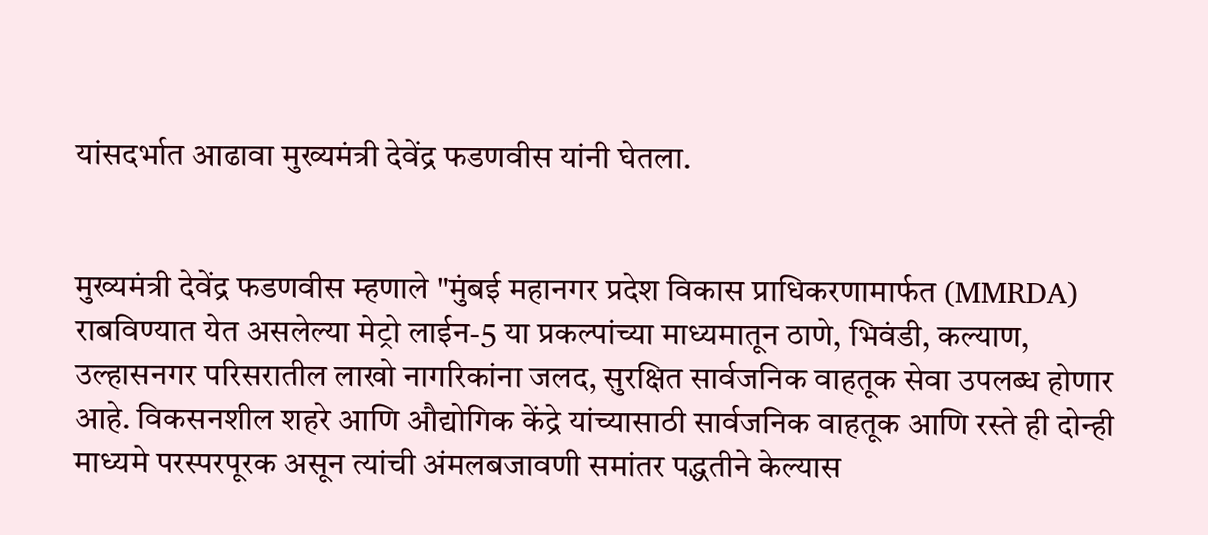यांसदर्भात आढावा मुख्यमंत्री देवेंद्र फडणवीस यांनी घेतला.


मुख्यमंत्री देवेंद्र फडणवीस म्हणाले "मुंबई महानगर प्रदेश विकास प्राधिकरणामार्फत (MMRDA) राबविण्यात येत असलेल्या मेट्रो लाईन-5 या प्रकल्पांच्या माध्यमातून ठाणे, भिवंडी, कल्याण, उल्हासनगर परिसरातील लाखो नागरिकांना जलद, सुरक्षित सार्वजनिक वाहतूक सेवा उपलब्ध होणार आहे. विकसनशील शहरे आणि औद्योगिक केंद्रे यांच्यासाठी सार्वजनिक वाहतूक आणि रस्ते ही दोन्ही माध्यमे परस्परपूरक असून त्यांची अंमलबजावणी समांतर पद्धतीने केल्यास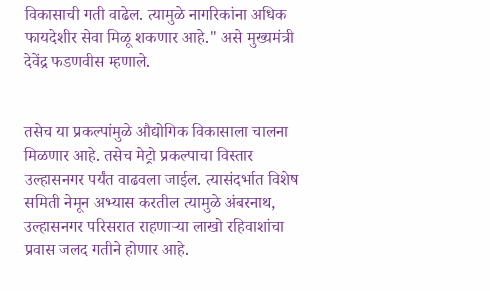विकासाची गती वाढेल. त्यामुळे नागरिकांना अधिक फायदेशीर सेवा मिळू शकणार आहे." असे मुख्यमंत्री देवेंद्र फडणवीस म्हणाले.


तसेच या प्रकल्पांमुळे औद्योगिक विकासाला चालना मिळणार आहे. तसेच मेट्रो प्रकल्पाचा विस्तार उल्हासनगर पर्यंत वाढवला जाईल. त्यासंदर्भात विशेष समिती नेमून अभ्यास करतील त्यामुळे अंबरनाथ, उल्हासनगर परिसरात राहणाऱ्या लाखो रहिवाशांचा प्रवास जलद गतीने होणार आहे.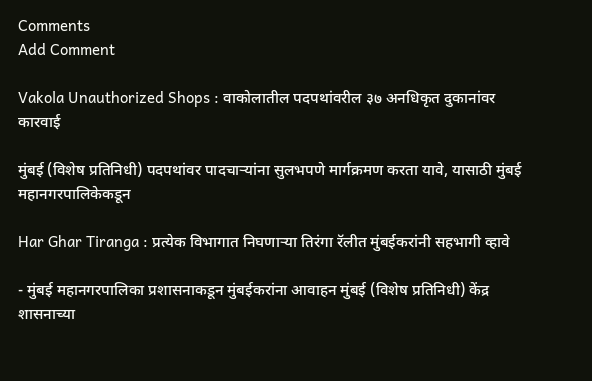Comments
Add Comment

Vakola Unauthorized Shops : वाकोलातील पदपथांवरील ३७ अनधिकृत दुकानांवर कारवाई

मुंबई (विशेष प्रतिनिधी) पदपथांवर पादचाऱ्यांना सुलभपणे मार्गक्रमण करता यावे, यासाठी मुंबई महानगरपालिकेकडून

Har Ghar Tiranga : प्रत्येक विभागात निघणाऱ्या तिरंगा रॅलीत मुंबईकरांनी सहभागी व्हावे

- मुंबई महानगरपालिका प्रशासनाकडून मुंबईकरांना आवाहन मुंबई (विशेष प्रतिनिधी) केंद्र शासनाच्या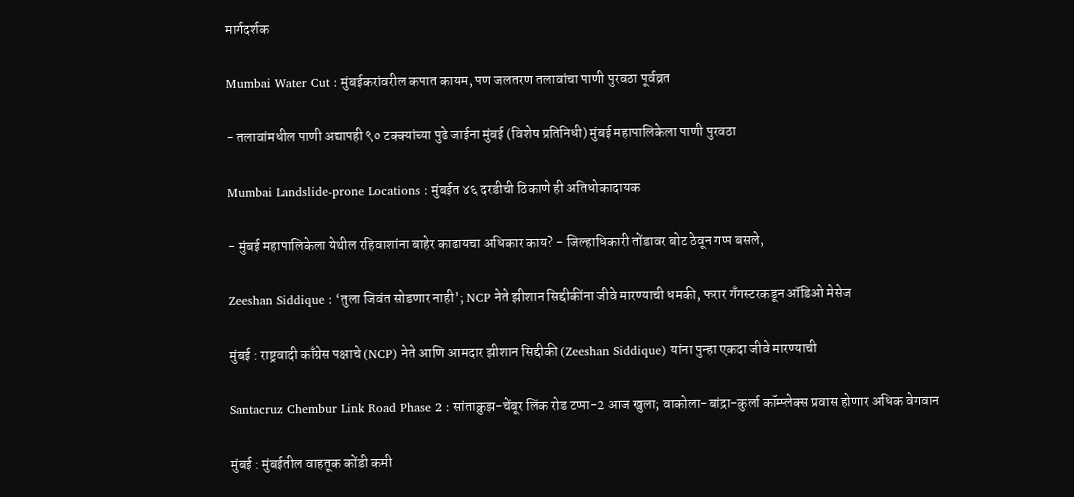मार्गदर्शक

Mumbai Water Cut : मुंबईकरांवरील कपात कायम, पण जलतरण तलावांचा पाणी पुरवठा पूर्वव्रत

- तलावांमधील पाणी अद्यापही ९० टक्क्यांच्या पुढे जाईना मुंबई (विशेष प्रतिनिधी) मुंबई महापालिकेला पाणी पुरवठा

Mumbai Landslide-prone Locations : मुंबईत ४६ दरडीची ठिकाणे ही अतिधोकादायक

- मुंबई महापालिकेला येथील रहिवाशांना बाहेर काढायचा अधिकार काय? - जिल्हाधिकारी तोंडावर बोट ठेवून गप्प बसले,

Zeeshan Siddique : ‘तुला जिवंत सोडणार नाही’; NCP नेते झीशान सिद्दीकींना जीवे मारण्याची धमकी, फरार गँगस्टरकडून ऑडिओ मेसेज

मुंबई : राष्ट्रवादी काँग्रेस पक्षाचे (NCP) नेते आणि आमदार झीशान सिद्दीकी (Zeeshan Siddique) यांना पुन्हा एकदा जीवे मारण्याची

Santacruz Chembur Link Road Phase 2 : सांताक्रुझ-चेंबूर लिंक रोड टप्पा-2 आज खुला; वाकोला-बांद्रा-कुर्ला कॉम्प्लेक्स प्रवास होणार अधिक वेगवान

मुंबई : मुंबईतील वाहतूक कोंडी कमी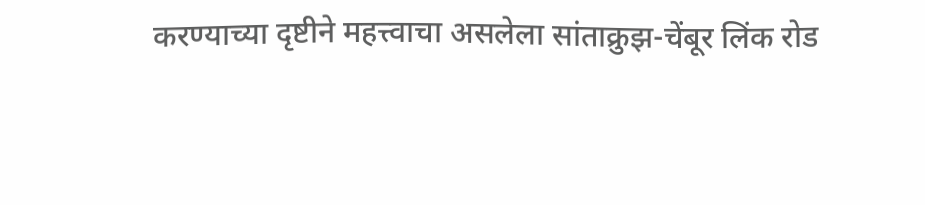करण्याच्या दृष्टीने महत्त्वाचा असलेला सांताक्रुझ-चेंबूर लिंक रोड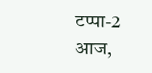टप्पा-2 आज,